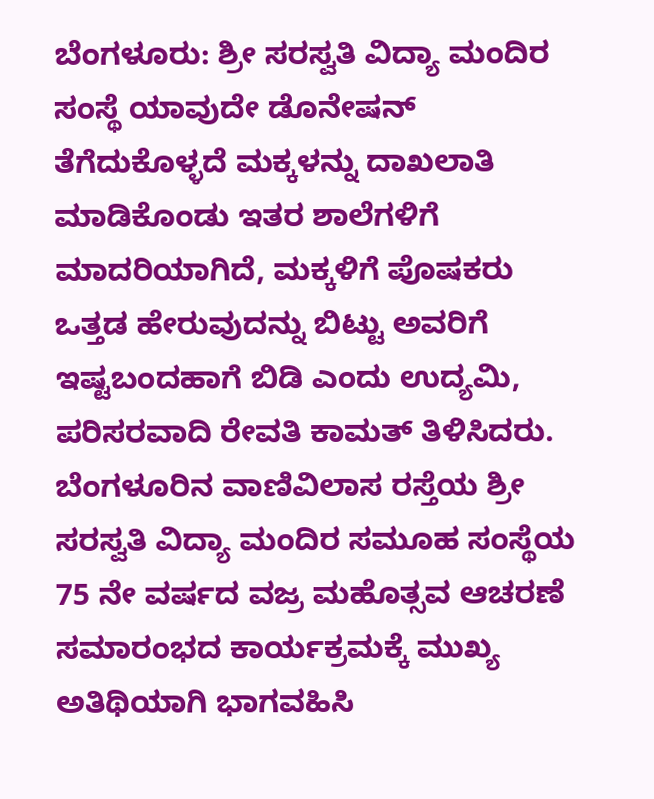ಬೆಂಗಳೂರು: ಶ್ರೀ ಸರಸ್ವತಿ ವಿದ್ಯಾ ಮಂದಿರ ಸಂಸ್ಥೆ ಯಾವುದೇ ಡೊನೇಷನ್ ತೆಗೆದುಕೊಳ್ಳದೆ ಮಕ್ಕಳನ್ನು ದಾಖಲಾತಿ ಮಾಡಿಕೊಂಡು ಇತರ ಶಾಲೆಗಳಿಗೆ ಮಾದರಿಯಾಗಿದೆ, ಮಕ್ಕಳಿಗೆ ಪೊಷಕರು ಒತ್ತಡ ಹೇರುವುದನ್ನು ಬಿಟ್ಟು ಅವರಿಗೆ ಇಷ್ಟಬಂದಹಾಗೆ ಬಿಡಿ ಎಂದು ಉದ್ಯಮಿ, ಪರಿಸರವಾದಿ ರೇವತಿ ಕಾಮತ್ ತಿಳಿಸಿದರು.
ಬೆಂಗಳೂರಿನ ವಾಣಿವಿಲಾಸ ರಸ್ತೆಯ ಶ್ರೀ ಸರಸ್ವತಿ ವಿದ್ಯಾ ಮಂದಿರ ಸಮೂಹ ಸಂಸ್ಥೆಯ 75 ನೇ ವರ್ಷದ ವಜ್ರ ಮಹೊತ್ಸವ ಆಚರಣೆ ಸಮಾರಂಭದ ಕಾರ್ಯಕ್ರಮಕ್ಕೆ ಮುಖ್ಯ ಅತಿಥಿಯಾಗಿ ಭಾಗವಹಿಸಿ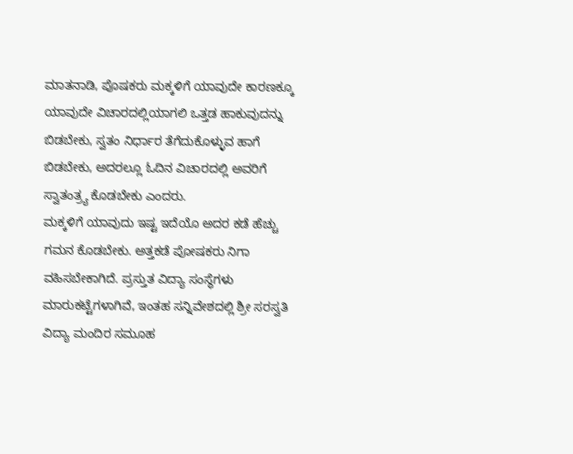ಮಾತನಾಡಿ, ಪೊಷಕರು ಮಕ್ಕಳಿಗೆ ಯಾವುದೇ ಕಾರಣಕ್ಕೂ ಯಾವುದೇ ವಿಚಾರದಲ್ಲಿಯಾಗಲಿ ಒತ್ತಡ ಹಾಕುವುದನ್ನು ಬಿಡಬೇಕು, ಸ್ವತಂ ನಿರ್ಧಾರ ತೆಗೆದುಕೊಳ್ಳುವ ಹಾಗೆ ಬಿಡಬೇಕು, ಅದರಲ್ಲೂ ಓದಿನ ವಿಚಾರದಲ್ಲಿ ಅವರಿಗೆ ಸ್ವಾತಂತ್ರ್ಯ ಕೊಡಬೇಕು ಎಂದರು.
ಮಕ್ಕಳಿಗೆ ಯಾವುದು ಇಷ್ಟ ಇದೆಯೊ ಅದರ ಕಡೆ ಹೆಚ್ಚು ಗಮನ ಕೊಡಬೇಕು. ಅತ್ತಕಡೆ ಪೋಷಕರು ನಿಗಾ ವಹಿಸಬೇಕಾಗಿದೆ. ಪ್ರಸ್ತುತ ವಿದ್ಯಾ ಸಂಸ್ಥೆಗಳು ಮಾರುಕಟ್ಟೆಗಳಾಗಿವೆ, ಇಂತಹ ಸನ್ನಿವೇಶದಲ್ಲಿ ಶ್ರೀ ಸರಸ್ವತಿ ವಿದ್ಯಾ ಮಂದಿರ ಸಮೂಹ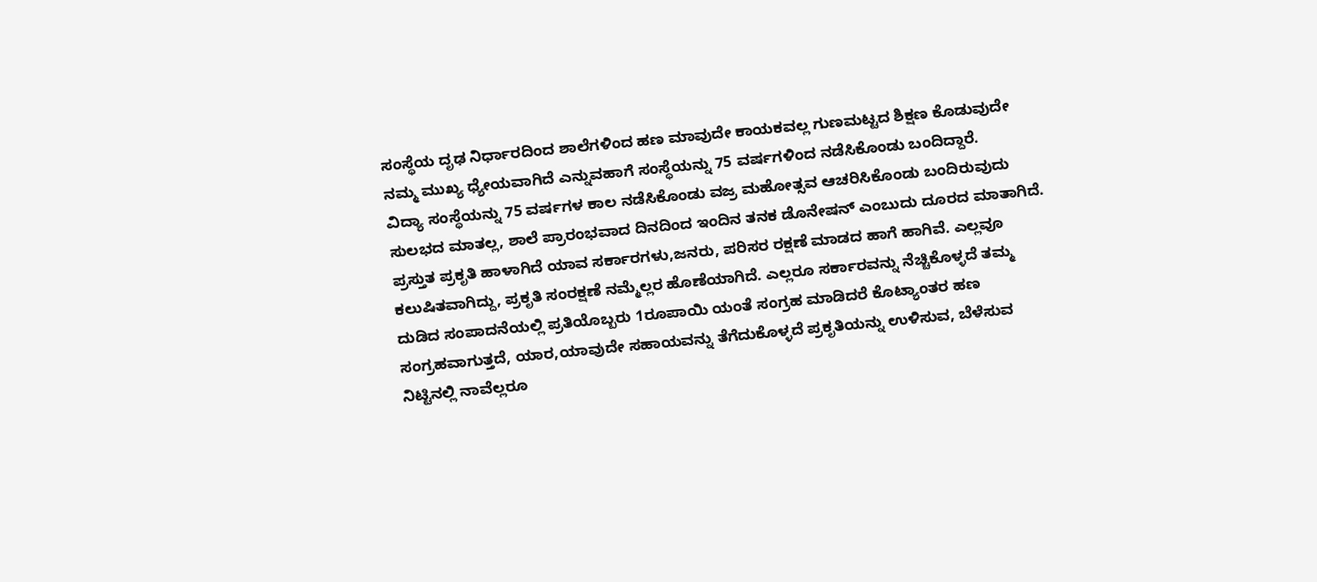ಸಂಸ್ಥೆಯ ದೃಢ ನಿರ್ಧಾರದಿಂದ ಶಾಲೆಗಳಿಂದ ಹಣ ಮಾವುದೇ ಕಾಯಕವಲ್ಲ ಗುಣಮಟ್ಟದ ಶಿಕ್ಷಣ ಕೊಡುವುದೇ ನಮ್ಮ ಮುಖ್ಯ ಧ್ಯೇಯವಾಗಿದೆ ಎನ್ನುವಹಾಗೆ ಸಂಸ್ಥೆಯನ್ನು 75 ವರ್ಷಗಳಿಂದ ನಡೆಸಿಕೊಂಡು ಬಂದಿದ್ದಾರೆ.
ವಿದ್ಯಾ ಸಂಸ್ಥೆಯನ್ನು 75 ವರ್ಷಗಳ ಕಾಲ ನಡೆಸಿಕೊಂಡು ವಜ್ರ ಮಹೋತ್ಸವ ಆಚರಿಸಿಕೊಂಡು ಬಂದಿರುವುದು ಸುಲಭದ ಮಾತಲ್ಲ, ಶಾಲೆ ಪ್ರಾರಂಭವಾದ ದಿನದಿಂದ ಇಂದಿನ ತನಕ ಡೊನೇಷನ್ ಎಂಬುದು ದೂರದ ಮಾತಾಗಿದೆ.
ಪ್ರಸ್ತುತ ಪ್ರಕೃತಿ ಹಾಳಾಗಿದೆ ಯಾವ ಸರ್ಕಾರಗಳು,ಜನರು, ಪರಿಸರ ರಕ್ಷಣೆ ಮಾಡದ ಹಾಗೆ ಹಾಗಿವೆ. ಎಲ್ಲವೂ ಕಲುಷಿತವಾಗಿದ್ದು, ಪ್ರಕೃತಿ ಸಂರಕ್ಷಣೆ ನಮ್ಮೆಲ್ಲರ ಹೊಣೆಯಾಗಿದೆ. ಎಲ್ಲರೂ ಸರ್ಕಾರವನ್ನು ನೆಚ್ಚಿಕೊಳ್ಳದೆ ತಮ್ಮ ದುಡಿದ ಸಂಪಾದನೆಯಲ್ಲಿ ಪ್ರತಿಯೊಬ್ಬರು 1ರೂಪಾಯಿ ಯಂತೆ ಸಂಗ್ರಹ ಮಾಡಿದರೆ ಕೊಟ್ಯಾಂತರ ಹಣ ಸಂಗ್ರಹವಾಗುತ್ತದೆ, ಯಾರ,ಯಾವುದೇ ಸಹಾಯವನ್ನು ತೆಗೆದುಕೊಳ್ಳದೆ ಪ್ರಕೃತಿಯನ್ನು ಉಳಿಸುವ, ಬೆಳೆಸುವ ನಿಟ್ಟಿನಲ್ಲಿ ನಾವೆಲ್ಲರೂ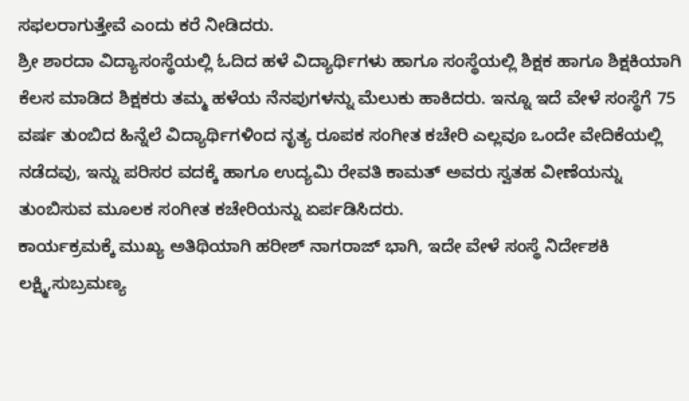ಸಫಲರಾಗುತ್ತೇವೆ ಎಂದು ಕರೆ ನೀಡಿದರು.
ಶ್ರೀ ಶಾರದಾ ವಿದ್ಯಾಸಂಸ್ಥೆಯಲ್ಲಿ ಓದಿದ ಹಳೆ ವಿದ್ಯಾರ್ಥಿಗಳು ಹಾಗೂ ಸಂಸ್ಥೆಯಲ್ಲಿ ಶಿಕ್ಷಕ ಹಾಗೂ ಶಿಕ್ಷಕಿಯಾಗಿ ಕೆಲಸ ಮಾಡಿದ ಶಿಕ್ಷಕರು ತಮ್ಮ ಹಳೆಯ ನೆನಪುಗಳನ್ನು ಮೆಲುಕು ಹಾಕಿದರು. ಇನ್ನೂ ಇದೆ ವೇಳೆ ಸಂಸ್ಥೆಗೆ 75 ವರ್ಷ ತುಂಬಿದ ಹಿನ್ನೆಲೆ ವಿದ್ಯಾರ್ಥಿಗಳಿಂದ ನೃತ್ಯ ರೂಪಕ ಸಂಗೀತ ಕಚೇರಿ ಎಲ್ಲವೂ ಒಂದೇ ವೇದಿಕೆಯಲ್ಲಿ ನಡೆದವು, ಇನ್ನು ಪರಿಸರ ವದಕ್ಕೆ ಹಾಗೂ ಉದ್ಯಮಿ ರೇವತಿ ಕಾಮತ್ ಅವರು ಸ್ವತಹ ವೀಣೆಯನ್ನು ತುಂಬಿಸುವ ಮೂಲಕ ಸಂಗೀತ ಕಚೇರಿಯನ್ನು ಏರ್ಪಡಿಸಿದರು.
ಕಾರ್ಯಕ್ರಮಕ್ಕೆ ಮುಖ್ಯ ಅತಿಥಿಯಾಗಿ ಹರೀಶ್ ನಾಗರಾಜ್ ಭಾಗಿ, ಇದೇ ವೇಳೆ ಸಂಸ್ಥೆ ನಿರ್ದೇಶಕಿ ಲಕ್ಷ್ಮಿ,ಸುಬ್ರಮಣ್ಯ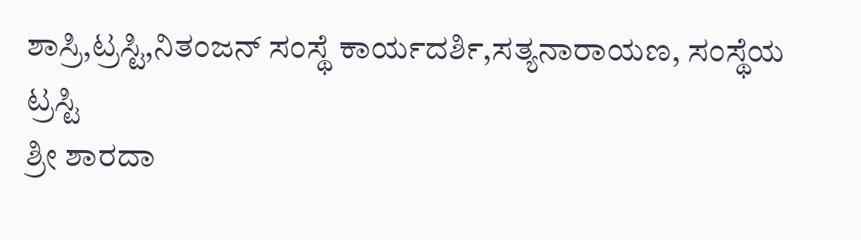ಶಾಸ್ರಿ,ಟ್ರಸ್ಟಿ,ನಿತಂಜನ್ ಸಂಸ್ಥೆ ಕಾರ್ಯದರ್ಶಿ,ಸತ್ಯನಾರಾಯಣ, ಸಂಸ್ಥೆಯ ಟ್ರಸ್ಟಿ
ಶ್ರೀ ಶಾರದಾ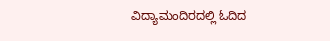ವಿದ್ಯಾಮಂದಿರದಲ್ಲಿ ಓದಿದ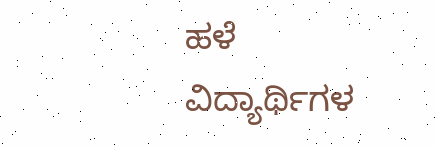ಹಳೆ ವಿದ್ಯಾರ್ಥಿಗಳ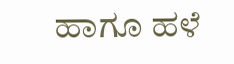ಹಾಗೂ ಹಳೆ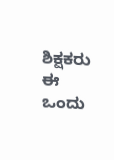ಶಿಕ್ಷಕರು ಈ ಒಂದು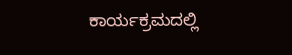ಕಾರ್ಯಕ್ರಮದಲ್ಲಿ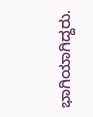ಭಾಗಿಯಾಗಿದ್ದರು.